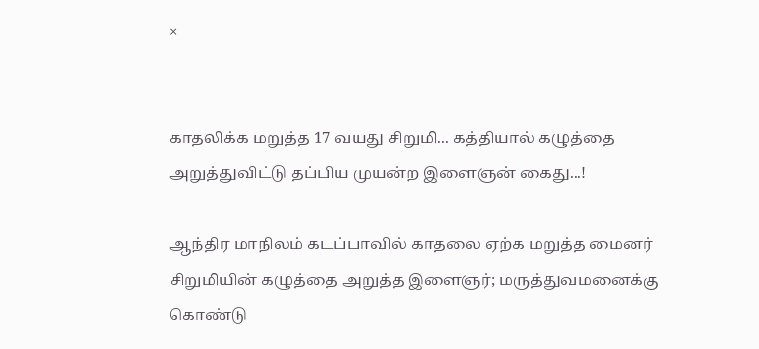×


காதலிக்க மறுத்த 17 வயது சிறுமி... கத்தியால் கழுத்தை அறுத்துவிட்டு தப்பிய முயன்ற இளைஞன் கைது...!

ஆந்திர மாநிலம் கடப்பாவில் காதலை ஏற்க மறுத்த மைனர் சிறுமியின் கழுத்தை அறுத்த இளைஞர்; மருத்துவமனைக்கு கொண்டு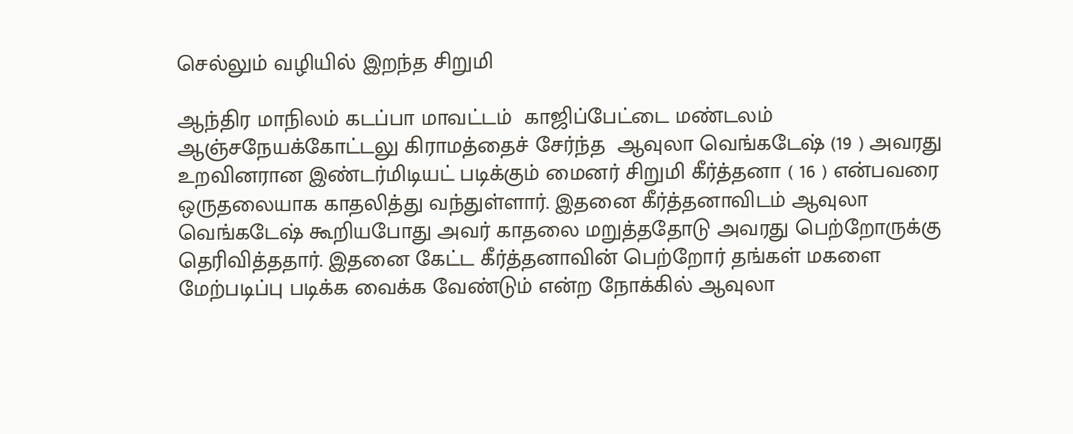செல்லும் வழியில் இறந்த சிறுமி

ஆந்திர மாநிலம் கடப்பா மாவட்டம்  காஜிப்பேட்டை மண்டலம் ஆஞ்சநேயக்கோட்டலு கிராமத்தைச் சேர்ந்த  ஆவுலா வெங்கடேஷ் (19 ) அவரது உறவினரான இண்டர்மிடியட் படிக்கும் மைனர் சிறுமி கீர்த்தனா ( 16 ) என்பவரை ஒருதலையாக காதலித்து வந்துள்ளார். இதனை கீர்த்தனாவிடம் ஆவுலா வெங்கடேஷ் கூறியபோது அவர் காதலை மறுத்ததோடு அவரது பெற்றோருக்கு தெரிவித்ததார். இதனை கேட்ட கீர்த்தனாவின் பெற்றோர் தங்கள் மகளை மேற்படிப்பு படிக்க வைக்க வேண்டும் என்ற நோக்கில் ஆவுலா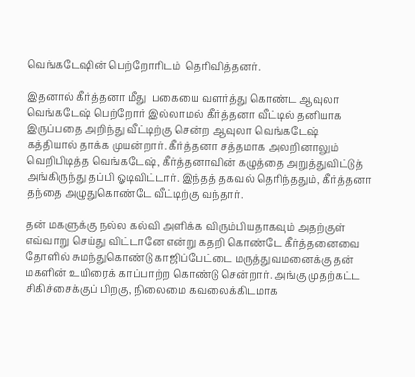வெங்கடேஷின் பெற்றோரிடம்  தெரிவித்தனர்.

இதனால் கீர்த்தனா மீது  பகையை வளர்த்து கொண்ட ஆவுலா வெங்கடேஷ் பெற்றோர் இல்லாமல் கீர்த்தனா வீட்டில் தனியாக இருப்பதை அறிந்து வீட்டிற்கு சென்ற ஆவுலா வெங்கடேஷ்   கத்தியால் தாக்க முயன்றார். கீர்த்தனா சத்தமாக அலறினாலும் வெறிபிடித்த வெங்கடேஷ், கீர்த்தனாவின் கழுத்தை அறுத்துவிட்டுத்  அங்கிருந்து தப்பி ஓடிவிட்டார். இந்தத் தகவல் தெரிந்ததும், கீர்த்தனா தந்தை அழுதுகொண்டே வீட்டிற்கு வந்தார்.

தன் மகளுக்கு நல்ல கல்வி அளிக்க விரும்பியதாகவும் அதற்குள் எவ்வாறு செய்து விட்டானே என்று கதறி கொண்டே கீர்த்தனைவை    தோளில் சுமந்துகொண்டு காஜிப்பேட்டை மருத்துவமனைக்கு தன் மகளின் உயிரைக் காப்பாற்ற கொண்டு சென்றார். அங்கு முதற்கட்ட சிகிச்சைக்குப் பிறகு, நிலைமை கவலைக்கிடமாக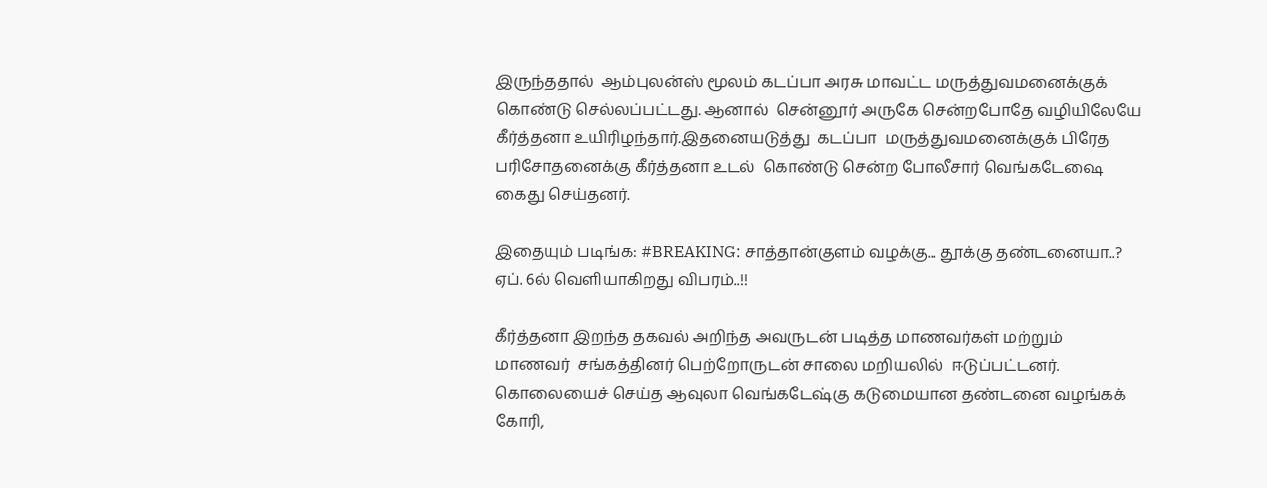இருந்ததால்  ஆம்புலன்ஸ் மூலம் கடப்பா அரசு மாவட்ட மருத்துவமனைக்குக் கொண்டு செல்லப்பட்டது. ஆனால்  சென்னூர் அருகே சென்றபோதே வழியிலேயே கீர்த்தனா உயிரிழந்தார்.இதனையடுத்து  கடப்பா  மருத்துவமனைக்குக் பிரேத பரிசோதனைக்கு கீர்த்தனா உடல்  கொண்டு சென்ற போலீசார் வெங்கடேஷை கைது செய்தனர்.

இதையும் படிங்க: #BREAKING: சாத்தான்குளம் வழக்கு... தூக்கு தண்டனையா..? ஏப். 6ல் வெளியாகிறது விபரம்..!!

கீர்த்தனா இறந்த தகவல் அறிந்த அவருடன் படித்த மாணவர்கள் மற்றும்   மாணவர்  சங்கத்தினர் பெற்றோருடன் சாலை மறியலில்  ஈடுப்பட்டனர்.  கொலையைச் செய்த ஆவுலா வெங்கடேஷ்கு கடுமையான தண்டனை வழங்கக் கோரி,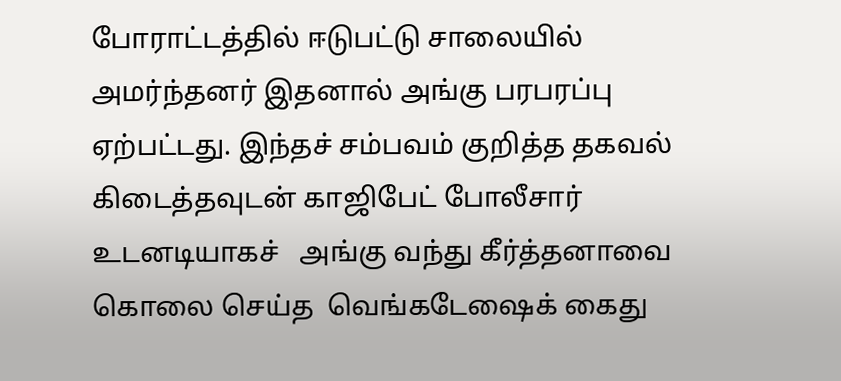போராட்டத்தில் ஈடுபட்டு சாலையில் அமர்ந்தனர் இதனால் அங்கு பரபரப்பு ஏற்பட்டது. இந்தச் சம்பவம் குறித்த தகவல் கிடைத்தவுடன் காஜிபேட் போலீசார் உடனடியாகச்   அங்கு வந்து கீர்த்தனாவை கொலை செய்த  வெங்கடேஷைக் கைது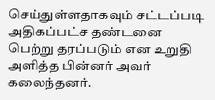செய்துள்ளதாகவும் சட்டப்படி அதிகப்பட்ச தண்டனை பெற்று தரப்படும் என உறுதி அளித்த பின்னர் அவர் கலைந்தனர்.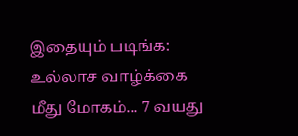இதையும் படிங்க: உல்லாச வாழ்க்கை மீது மோகம்... 7 வயது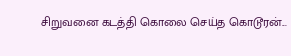சிறுவனை கடத்தி கொலை செய்த கொடூரன்...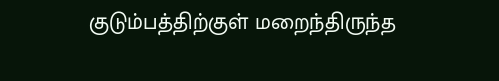குடும்பத்திற்குள் மறைந்திருந்த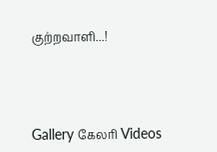குற்றவாளி...!




Gallery கேலரி Videos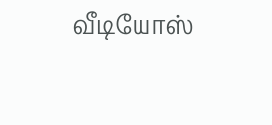வீடியோஸ்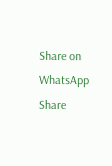Share on WhatsApp Share